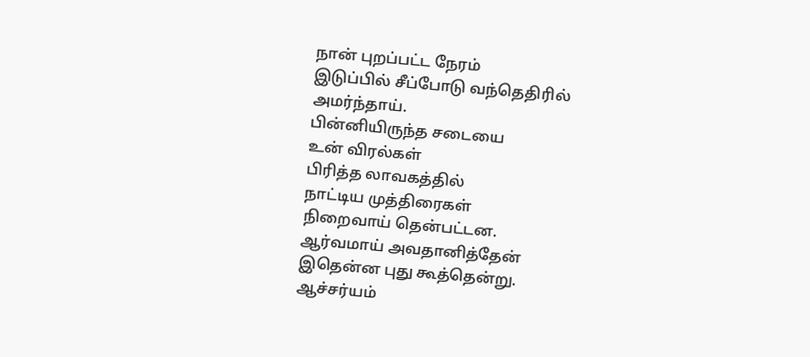நான் புறப்பட்ட நேரம்
இடுப்பில் சீப்போடு வந்தெதிரில்
அமர்ந்தாய்.
பின்னியிருந்த சடையை
உன் விரல்கள்
பிரித்த லாவகத்தில்
நாட்டிய முத்திரைகள்
நிறைவாய் தென்பட்டன.
ஆர்வமாய் அவதானித்தேன்
இதென்ன புது கூத்தென்று.
ஆச்சர்யம்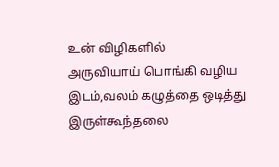உன் விழிகளில்
அருவியாய் பொங்கி வழிய
இடம்,வலம் கழுத்தை ஒடித்து
இருள்கூந்தலை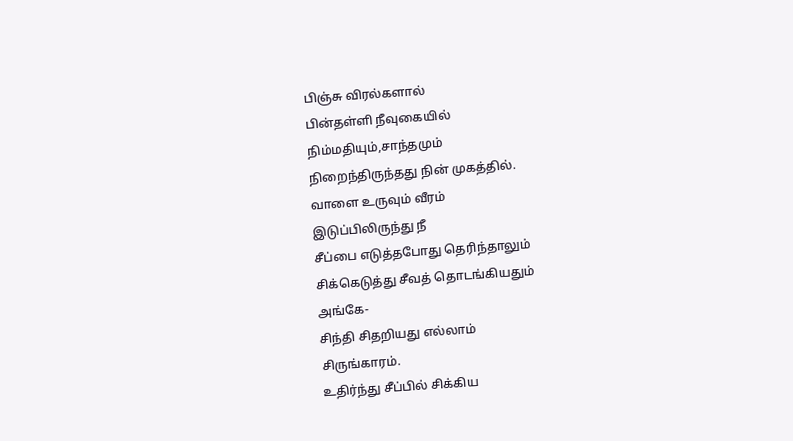பிஞ்சு விரல்களால்
பின்தள்ளி நீவுகையில்
நிம்மதியும்,சாந்தமும்
நிறைந்திருந்தது நின் முகத்தில்.
வாளை உருவும் வீரம்
இடுப்பிலிருந்து நீ
சீப்பை எடுத்தபோது தெரிந்தாலும்
சிக்கெடுத்து சீவத் தொடங்கியதும்
அங்கே-
சிந்தி சிதறியது எல்லாம்
சிருங்காரம்.
உதிர்ந்து சீப்பில் சிக்கிய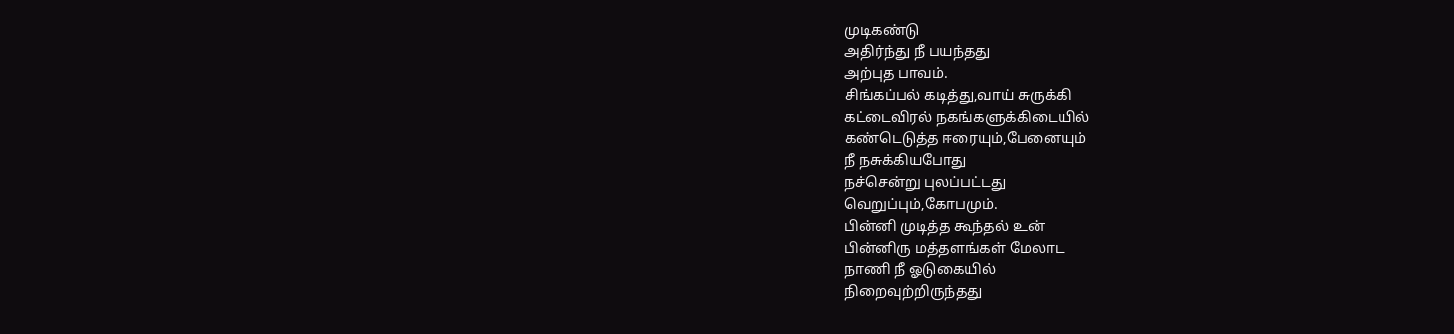முடிகண்டு
அதிர்ந்து நீ பயந்தது
அற்புத பாவம்.
சிங்கப்பல் கடித்து,வாய் சுருக்கி
கட்டைவிரல் நகங்களுக்கிடையில்
கண்டெடுத்த ஈரையும்,பேனையும்
நீ நசுக்கியபோது
நச்சென்று புலப்பட்டது
வெறுப்பும்,கோபமும்.
பின்னி முடித்த கூந்தல் உன்
பின்னிரு மத்தளங்கள் மேலாட
நாணி நீ ஓடுகையில்
நிறைவுற்றிருந்தது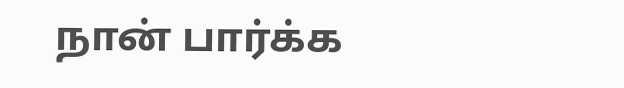நான் பார்க்க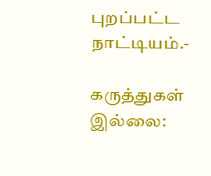புறப்பட்ட நாட்டியம்.-

கருத்துகள் இல்லை: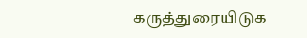கருத்துரையிடுக